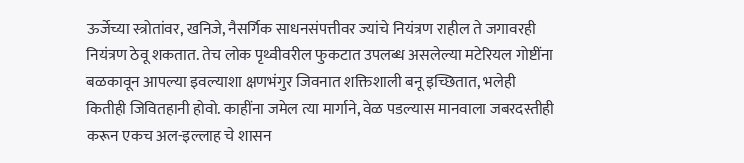ऊर्जेच्या स्त्रोतांवर, खनिजे, नैसर्गिक साधनसंपत्तीवर ज्यांचे नियंत्रण राहील ते जगावरही नियंत्रण ठेवू शकतात. तेच लोक पृथ्वीवरील फुकटात उपलब्ध असलेल्या मटेरियल गोष्टींना बळकावून आपल्या इवल्याशा क्षणभंगुर जिवनात शक्तिशाली बनू इच्छितात, भलेही कितीही जिवितहानी होवो. काहींना जमेल त्या मार्गाने, वेळ पडल्यास मानवाला जबरदस्तीही करून एकच अल-इल्लाह चे शासन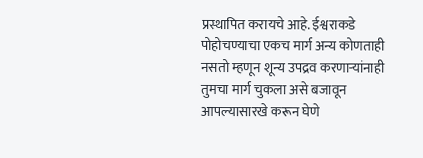प्रस्थापित करायचे आहे. ईश्वराकडे पोहोचण्याचा एकच मार्ग अन्य कोणताही नसतो म्हणून शून्य उपद्रव करणाऱ्यांनाही तुमचा मार्ग चुकला असे बजावून आपल्यासारखे करून घेणे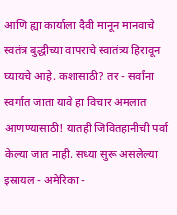आणि ह्या कार्याला दैवी मानून मानवाचे स्वतंत्र बुद्धीच्या वापराचे स्वातंत्र्य हिरावून घ्यायचे आहे. कशासाठी? तर - सर्वांना स्वर्गात जाता यावे हा विचार अमलात आणण्यासाठी! यातही जिवितहानीची पर्वा केल्या जात नाही. सध्या सुरू असलेल्या इस्रायल - अमेरिका -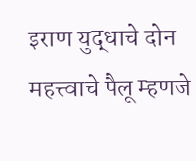इराण युद्धाचे दोन महत्त्वाचे पैलू म्हणजे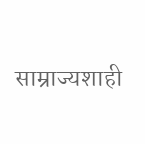साम्राज्यशाही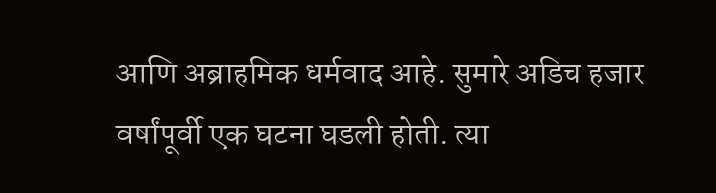आणि अब्राहमिक धर्मवाद आहे. सुमारे अडिच हजार वर्षांपूर्वी एक घटना घडली होती. त्या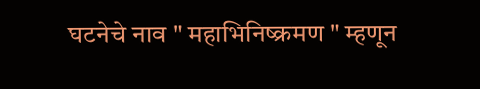घटनेचे नाव " महाभिनिष्क्रमण " म्हणून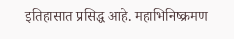इतिहासात प्रसिद्ध आहे. महाभिनिष्क्रमण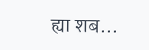ह्या शब...